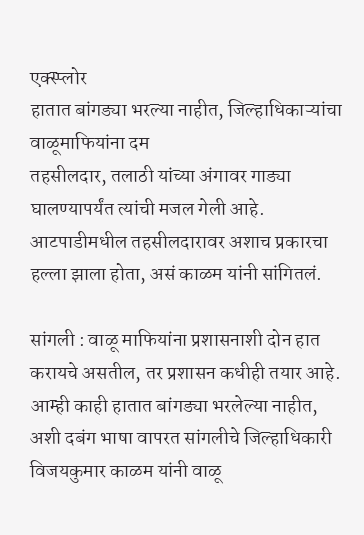एक्स्प्लोर
हातात बांगड्या भरल्या नाहीत, जिल्हाधिकाऱ्यांचा वाळूमाफियांना दम
तहसीलदार, तलाठी यांच्या अंगावर गाड्या घालण्यापर्यंत त्यांची मजल गेली आहे. आटपाडीमधील तहसीलदारावर अशाच प्रकारचा हल्ला झाला होता, असं काळम यांनी सांगितलं.

सांगली : वाळू माफियांना प्रशासनाशी दोन हात करायचे असतील, तर प्रशासन कधीही तयार आहे. आम्ही काही हातात बांगड्या भरलेल्या नाहीत, अशी दबंग भाषा वापरत सांगलीचे जिल्हाधिकारी विजयकुमार काळम यांनी वाळू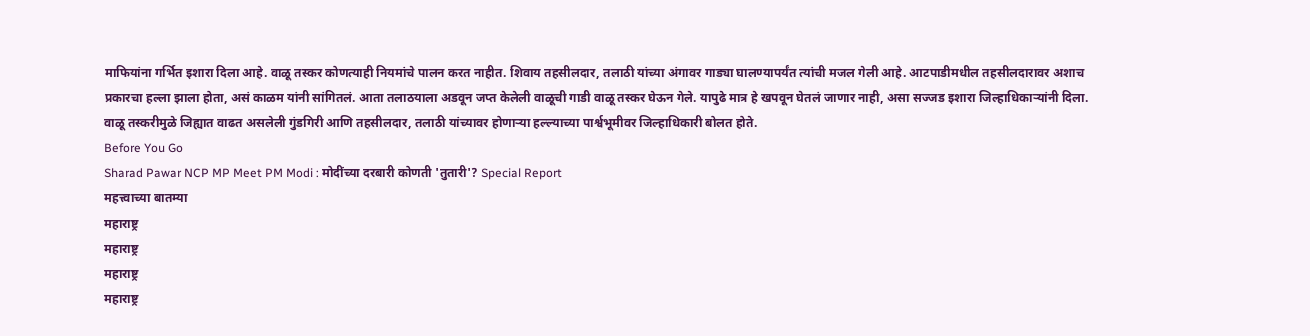माफियांना गर्भित इशारा दिला आहे. वाळू तस्कर कोणत्याही नियमांचे पालन करत नाहीत. शिवाय तहसीलदार, तलाठी यांच्या अंगावर गाड्या घालण्यापर्यंत त्यांची मजल गेली आहे. आटपाडीमधील तहसीलदारावर अशाच प्रकारचा हल्ला झाला होता, असं काळम यांनी सांगितलं. आता तलाठयाला अडवून जप्त केलेली वाळूची गाडी वाळू तस्कर घेऊन गेले. यापुढे मात्र हे खपवून घेतलं जाणार नाही, असा सज्जड इशारा जिल्हाधिकाऱ्यांनी दिला. वाळू तस्करीमुळे जिह्यात वाढत असलेली गुंडगिरी आणि तहसीलदार, तलाठी यांच्यावर होणाऱ्या हल्ल्याच्या पार्श्वभूमीवर जिल्हाधिकारी बोलत होते.
Before You Go
Sharad Pawar NCP MP Meet PM Modi : मोदींच्या दरबारी कोणती 'तुतारी'? Special Report
महत्त्वाच्या बातम्या
महाराष्ट्र
महाराष्ट्र
महाराष्ट्र
महाराष्ट्र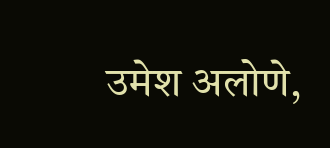उमेश अलोणे,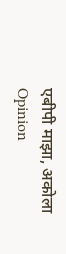एबीपी माझा, अकोला
Opinion